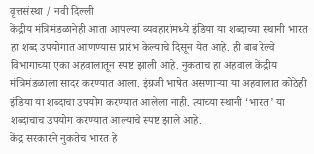वृत्तसंस्था / नवी दिल्ली
केंद्रीय मंत्रिमंडळानेही आता आपल्या व्यवहारांमध्ये इंडिया या शब्दाच्या स्थानी भारत हा शब्द उपयोगात आणण्यास प्रारंभ केल्याचे दिसून येत आहे. ही बाब रेल्वे विभागाच्या एका अहवालातून स्पष्ट झाली आहे. नुकताच हा अहवाल केंद्रीय मंत्रिमंडळाला सादर करण्यात आला. इंग्रजी भाषेत असणाऱ्या या अहवालात कोठेही इंडिया या शब्दाचा उपयोग करण्यात आलेला नाही. त्याच्या स्थानी ‘भारत’ या शब्दाचाच उपयोग करण्यात आल्याचे स्पष्ट झाले आहे.
केंद्र सरकारने नुकतेच भारत हे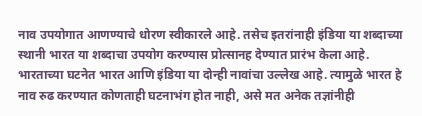नाव उपयोगात आणण्याचे धोरण स्वीकारले आहे. तसेच इतरांनाही इंडिया या शब्दाच्या स्थानी भारत या शब्दाचा उपयोग करण्यास प्रोत्सानह देण्यात प्रारंभ केला आहे. भारताच्या घटनेत भारत आणि इंडिया या दोन्ही नावांचा उल्लेख आहे. त्यामुळे भारत हे नाव रुढ करण्यात कोणताही घटनाभंग होत नाही, असे मत अनेक तज्ञांनीही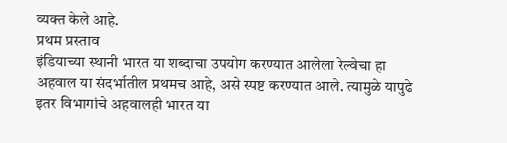व्यक्त केले आहे.
प्रथम प्रस्ताव
इंडियाच्या स्थानी भारत या शब्दाचा उपयोग करण्यात आलेला रेल्वेचा हा अहवाल या संदर्भातील प्रथमच आहे, असे स्पष्ट करण्यात आले. त्यामुळे यापुढे इतर विभागांचे अहवालही भारत या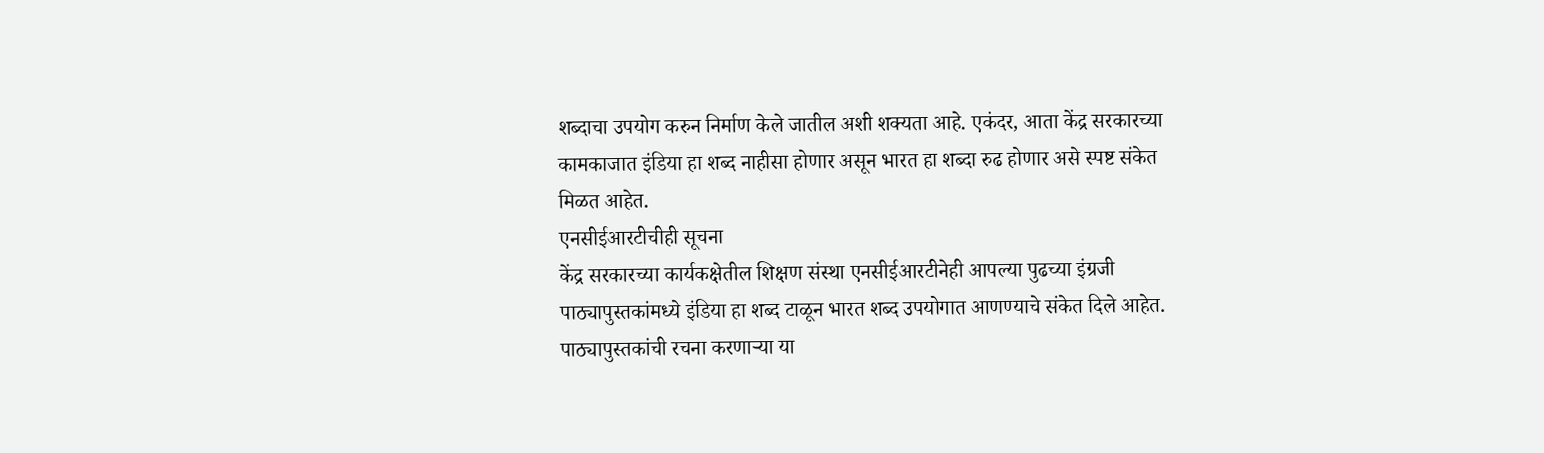शब्दाचा उपयोग करुन निर्माण केले जातील अशी शक्यता आहे. एकंदर, आता केंद्र सरकारच्या कामकाजात इंडिया हा शब्द नाहीसा होणार असून भारत हा शब्दा रुढ होणार असे स्पष्ट संकेत मिळत आहेत.
एनसीईआरटीचीही सूचना
केंद्र सरकारच्या कार्यकक्षेतील शिक्षण संस्था एनसीईआरटीनेही आपल्या पुढच्या इंग्रजी पाठ्यापुस्तकांमध्ये इंडिया हा शब्द टाळून भारत शब्द उपयोगात आणण्याचे संकेत दिले आहेत. पाठ्यापुस्तकांची रचना करणाऱ्या या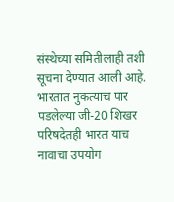संस्थेच्या समितीलाही तशी सूचना देण्यात आली आहे. भारतात नुकत्याच पार पडलेल्या जी-20 शिखर परिषदेतही भारत याच नावाचा उपयोग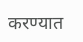करण्यात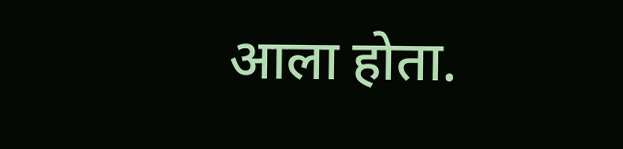आला होता.